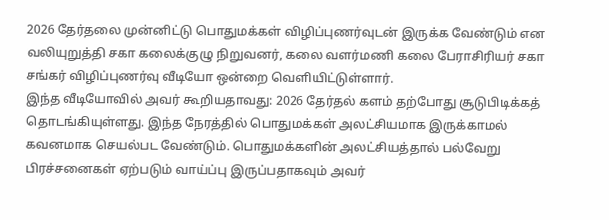2026 தேர்தலை முன்னிட்டு பொதுமக்கள் விழிப்புணர்வுடன் இருக்க வேண்டும் என வலியுறுத்தி சகா கலைக்குழு நிறுவனர், கலை வளர்மணி கலை பேராசிரியர் சகா சங்கர் விழிப்புணர்வு வீடியோ ஒன்றை வெளியிட்டுள்ளார்.
இந்த வீடியோவில் அவர் கூறியதாவது: 2026 தேர்தல் களம் தற்போது சூடுபிடிக்கத் தொடங்கியுள்ளது. இந்த நேரத்தில் பொதுமக்கள் அலட்சியமாக இருக்காமல் கவனமாக செயல்பட வேண்டும். பொதுமக்களின் அலட்சியத்தால் பல்வேறு பிரச்சனைகள் ஏற்படும் வாய்ப்பு இருப்பதாகவும் அவர்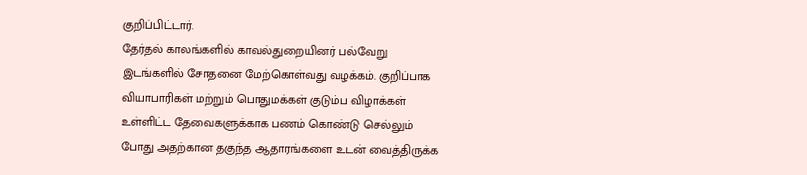குறிப்பிட்டார்.
தேர்தல் காலங்களில் காவல்துறையினர் பல்வேறு இடங்களில் சோதனை மேற்கொள்வது வழக்கம். குறிப்பாக வியாபாரிகள் மற்றும் பொதுமக்கள் குடும்ப விழாக்கள் உள்ளிட்ட தேவைகளுக்காக பணம் கொண்டு செல்லும் போது அதற்கான தகுந்த ஆதாரங்களை உடன் வைத்திருக்க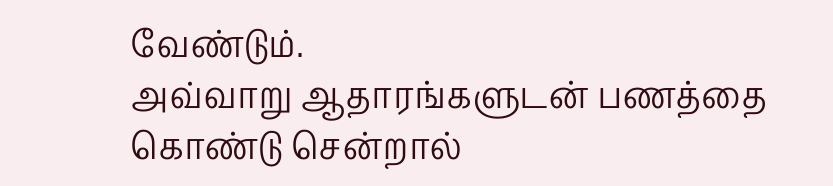வேண்டும்.
அவ்வாறு ஆதாரங்களுடன் பணத்தை கொண்டு சென்றால்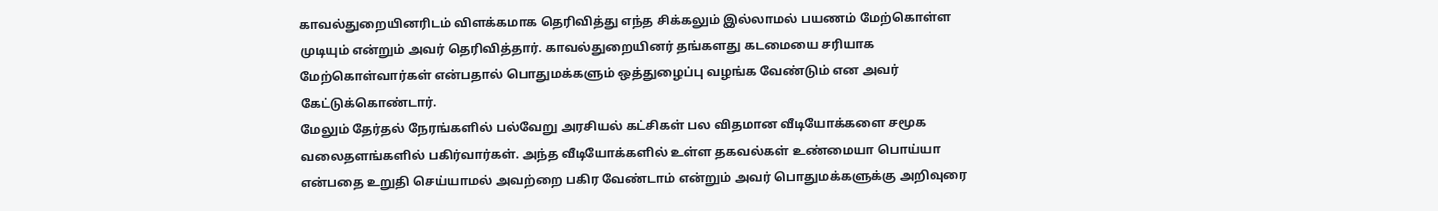காவல்துறையினரிடம் விளக்கமாக தெரிவித்து எந்த சிக்கலும் இல்லாமல் பயணம் மேற்கொள்ள முடியும் என்றும் அவர் தெரிவித்தார். காவல்துறையினர் தங்களது கடமையை சரியாக மேற்கொள்வார்கள் என்பதால் பொதுமக்களும் ஒத்துழைப்பு வழங்க வேண்டும் என அவர் கேட்டுக்கொண்டார்.
மேலும் தேர்தல் நேரங்களில் பல்வேறு அரசியல் கட்சிகள் பல விதமான வீடியோக்களை சமூக வலைதளங்களில் பகிர்வார்கள். அந்த வீடியோக்களில் உள்ள தகவல்கள் உண்மையா பொய்யா என்பதை உறுதி செய்யாமல் அவற்றை பகிர வேண்டாம் என்றும் அவர் பொதுமக்களுக்கு அறிவுரை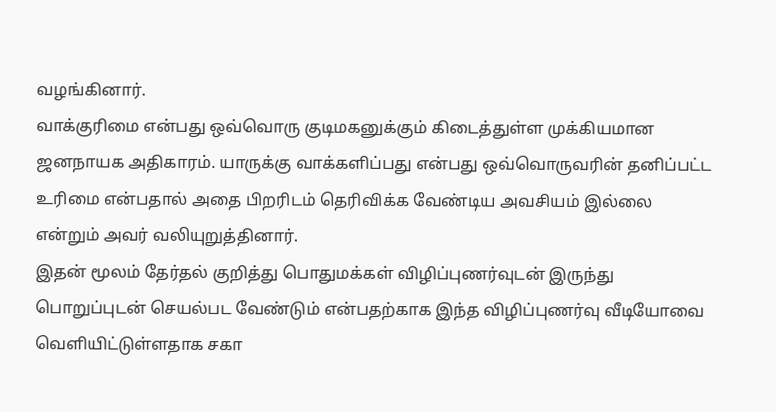வழங்கினார்.
வாக்குரிமை என்பது ஒவ்வொரு குடிமகனுக்கும் கிடைத்துள்ள முக்கியமான ஜனநாயக அதிகாரம். யாருக்கு வாக்களிப்பது என்பது ஒவ்வொருவரின் தனிப்பட்ட உரிமை என்பதால் அதை பிறரிடம் தெரிவிக்க வேண்டிய அவசியம் இல்லை என்றும் அவர் வலியுறுத்தினார்.
இதன் மூலம் தேர்தல் குறித்து பொதுமக்கள் விழிப்புணர்வுடன் இருந்து பொறுப்புடன் செயல்பட வேண்டும் என்பதற்காக இந்த விழிப்புணர்வு வீடியோவை வெளியிட்டுள்ளதாக சகா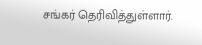சங்கர் தெரிவித்துள்ளார்.